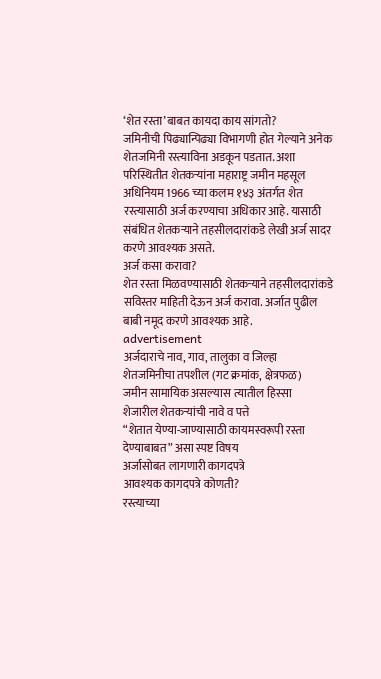‘शेत रस्ता’बाबत कायदा काय सांगतो?
जमिनीची पिढ्यान्पिढ्या विभागणी होत गेल्याने अनेक शेतजमिनी रस्त्याविना अडकून पडतात. अशा परिस्थितीत शेतकऱ्यांना महाराष्ट्र जमीन महसूल अधिनियम 1966 च्या कलम १४३ अंतर्गत शेत रस्त्यासाठी अर्ज करण्याचा अधिकार आहे. यासाठी संबंधित शेतकऱ्याने तहसीलदारांकडे लेखी अर्ज सादर करणे आवश्यक असते.
अर्ज कसा करावा?
शेत रस्ता मिळवण्यासाठी शेतकऱ्याने तहसीलदारांकडे सविस्तर माहिती देऊन अर्ज करावा. अर्जात पुढील बाबी नमूद करणे आवश्यक आहे.
advertisement
अर्जदाराचे नाव, गाव, तालुका व जिल्हा
शेतजमिनीचा तपशील (गट क्रमांक, क्षेत्रफळ)
जमीन सामायिक असल्यास त्यातील हिस्सा
शेजारील शेतकऱ्यांची नावे व पत्ते
“शेतात येण्या-जाण्यासाठी कायमस्वरूपी रस्ता देण्याबाबत” असा स्पष्ट विषय
अर्जासोबत लागणारी कागदपत्रे
आवश्यक कागदपत्रे कोणती?
रस्त्याच्या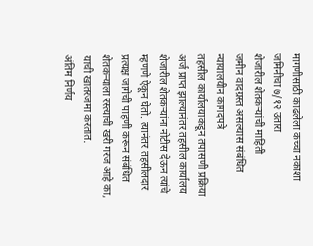मागणीसाठी काढलेला कच्चा नकाशा
जमिनीचा ७/१२ उतारा
शेजारील शेतकऱ्यांची माहिती
जमीन वादग्रस्त असल्यास संबंधित न्यायालयीन कागदपत्रे
तहसील कार्यालयाकडून तपासणी प्रक्रिया
अर्ज प्राप्त झाल्यानंतर तहसील कार्यालय शेजारील शेतकऱ्यांना नोटीस देऊन त्यांचे म्हणणे ऐकून घेतो. त्यानंतर तहसीलदार प्रत्यक्ष जागेची पाहणी करून संबंधित शेतकऱ्याला रस्त्याची खरी गरज आहे का, याची खातरजमा करतात.
अंतिम निर्णय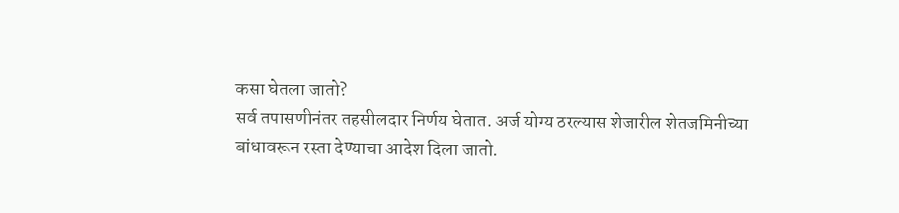कसा घेतला जातो?
सर्व तपासणीनंतर तहसीलदार निर्णय घेतात. अर्ज योग्य ठरल्यास शेजारील शेतजमिनीच्या बांधावरून रस्ता देण्याचा आदेश दिला जातो.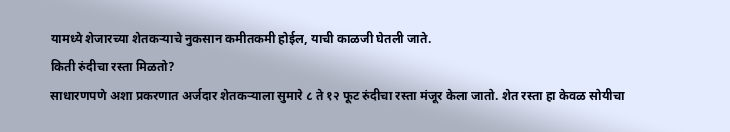यामध्ये शेजारच्या शेतकऱ्याचे नुकसान कमीतकमी होईल, याची काळजी घेतली जाते.
किती रुंदीचा रस्ता मिळतो?
साधारणपणे अशा प्रकरणात अर्जदार शेतकऱ्याला सुमारे ८ ते १२ फूट रुंदीचा रस्ता मंजूर केला जातो. शेत रस्ता हा केवळ सोयीचा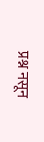प्रश्न नसून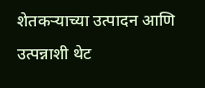शेतकऱ्याच्या उत्पादन आणि उत्पन्नाशी थेट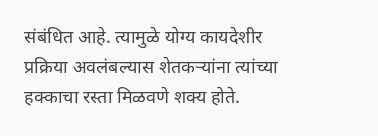संबंधित आहे. त्यामुळे योग्य कायदेशीर प्रक्रिया अवलंबल्यास शेतकऱ्यांना त्यांच्या हक्काचा रस्ता मिळवणे शक्य होते.